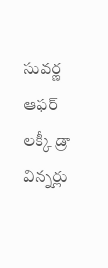సువర్ణ ఆఫర్ లక్కీ డ్రా విన్నర్లు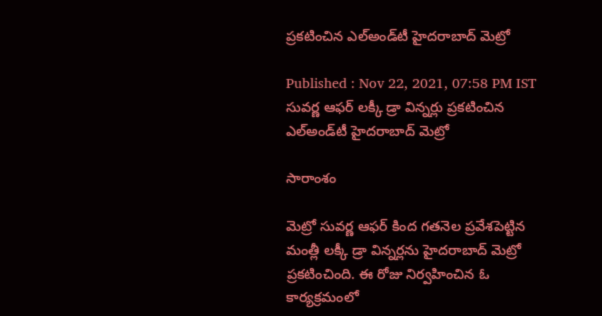ప్రకటించిన ఎల్‌అండ్‌టీ హైదరాబాద్ మెట్రో

Published : Nov 22, 2021, 07:58 PM IST
సువర్ణ ఆఫర్ లక్కీ డ్రా విన్నర్లు ప్రకటించిన ఎల్‌అండ్‌టీ హైదరాబాద్ మెట్రో

సారాంశం

మెట్రో సువర్ణ ఆఫర్ కింద గతనెల ప్రవేశపెట్టిన మంత్లీ లక్కీ డ్రా విన్నర్లను హైదరాబాద్ మెట్రో ప్రకటించింది. ఈ రోజు నిర్వహించిన ఓ కార్యక్రమంలో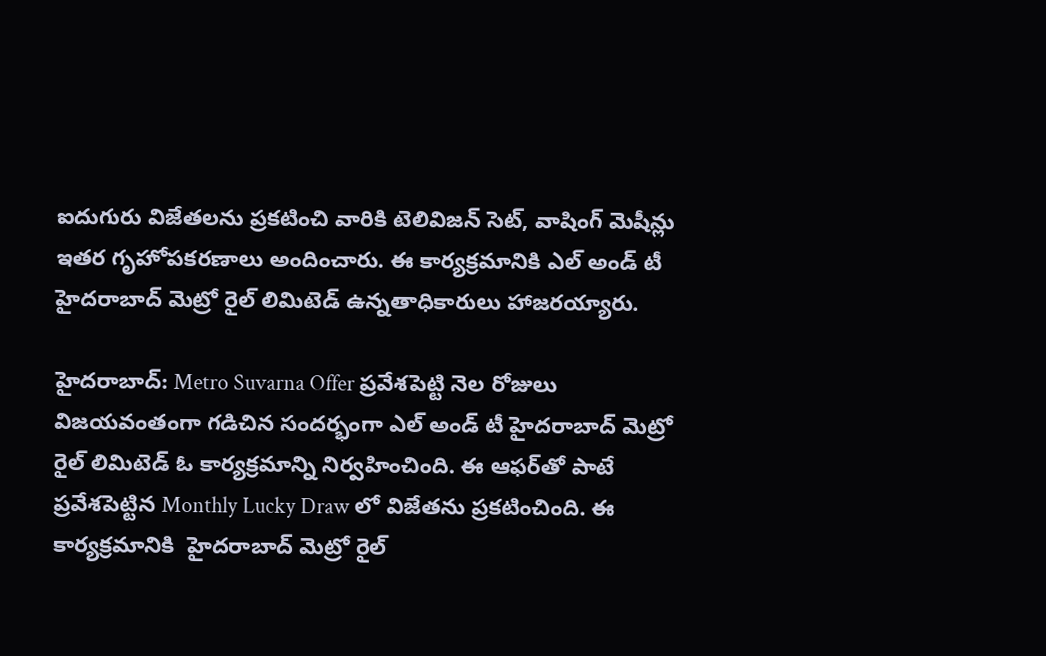ఐదుగురు విజేతలను ప్రకటించి వారికి టెలివిజన్ సెట్, వాషింగ్ మెషీన్లు ఇతర గృహోపకరణాలు అందించారు. ఈ కార్యక్రమానికి ఎల్ అండ్ టీ హైదరాబాద్ మెట్రో రైల్ లిమిటెడ్ ఉన్నతాధికారులు హాజరయ్యారు.

హైదరాబాద్: Metro Suvarna Offer ప్రవేశపెట్టి నెల రోజులు విజయవంతంగా గడిచిన సందర్భంగా ఎల్ అండ్ టీ హైదరాబాద్ మెట్రో రైల్ లిమిటెడ్ ఓ కార్యక్రమాన్ని నిర్వహించింది. ఈ ఆఫర్‌తో పాటే ప్రవేశపెట్టిన Monthly Lucky Draw లో విజేతను ప్రకటించింది. ఈ కార్యక్రమానికి  హైదరాబాద్ మెట్రో రైల్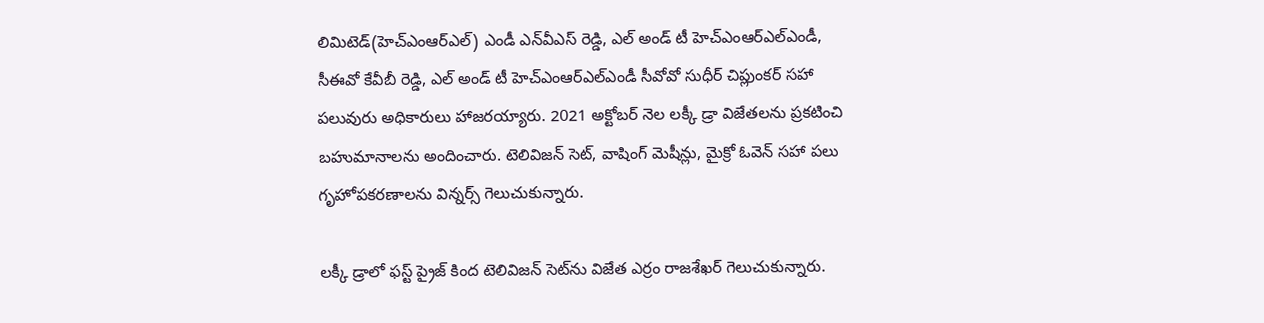లిమిటెడ్(హెచ్ఎంఆర్ఎల్) ఎండీ ఎన్‌వీఎస్ రెడ్డి, ఎల్ అండ్ టీ హెచ్ఎంఆర్ఎల్ఎండీ, సీఈవో కేవీబీ రెడ్డి, ఎల్ అండ్ టీ హెచ్ఎంఆర్ఎల్ఎండీ సీవోవో సుధీర్ చిప్లుంకర్ సహా పలువురు అధికారులు హాజరయ్యారు. 2021 అక్టోబర్ నెల లక్కీ డ్రా విజేతలను ప్రకటించి  బహుమానాలను అందించారు. టెలివిజన్ సెట్, వాషింగ్ మెషీన్లు, మైక్రో ఓవెన్ సహా పలు గృహోపకరణాలను విన్నర్స్ గెలుచుకున్నారు.

లక్కీ డ్రాలో ఫస్ట్ ప్రైజ్‌ కింద టెలివిజన్ సెట్‌ను విజేత ఎర్రం రాజశేఖర్ గెలుచుకున్నారు.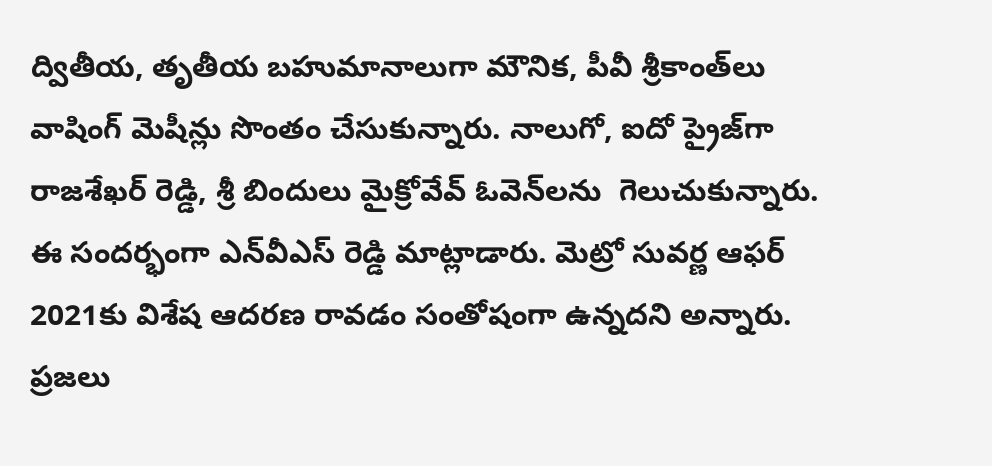ద్వితీయ, తృతీయ బహుమానాలుగా మౌనిక, పీవీ శ్రీకాంత్‌లు  వాషింగ్ మెషీన్లు సొంతం చేసుకున్నారు. నాలుగో, ఐదో ప్రైజ్‌గా రాజశేఖర్ రెడ్డి, శ్రీ బిందులు మైక్రోవేవ్ ఓవెన్‌లను  గెలుచుకున్నారు. ఈ సందర్భంగా ఎన్‌వీఎస్ రెడ్డి మాట్లాడారు. మెట్రో సువర్ణ ఆఫర్ 2021కు విశేష ఆదరణ రావడం సంతోషంగా ఉన్నదని అన్నారు. ప్రజలు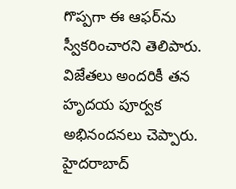గొప్పగా ఈ ఆఫర్‌ను స్వీకరించారని తెలిపారు. విజేతలు అందరికీ తన హృదయ పూర్వక అభినందనలు చెప్పారు. హైదరాబాద్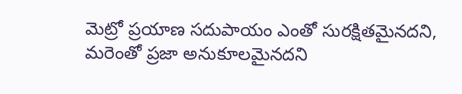మెట్రో ప్రయాణ సదుపాయం ఎంతో సురక్షితమైనదని, మరెంతో ప్రజా అనుకూలమైనదని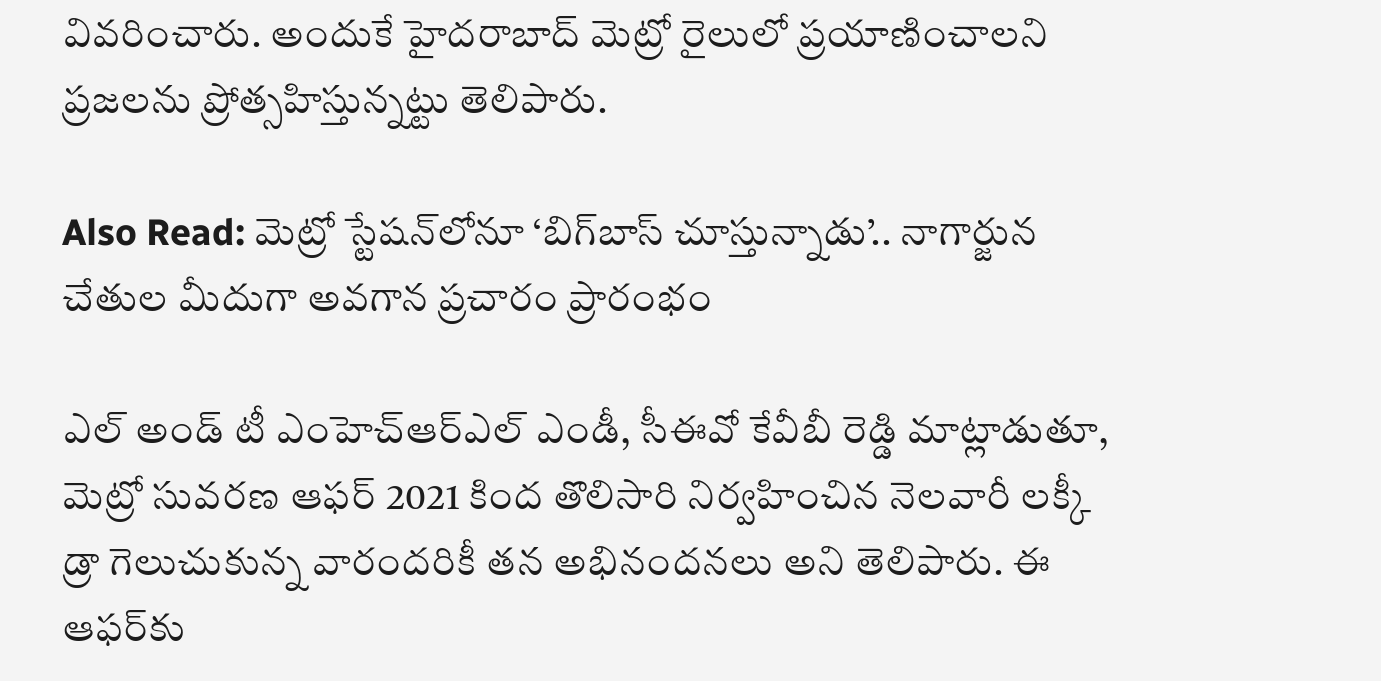వివరించారు. అందుకే హైదరాబాద్ మెట్రో రైలులో ప్రయాణించాలని ప్రజలను ప్రోత్సహిస్తున్నట్టు తెలిపారు.

Also Read: మెట్రో స్టేషన్‌లోనూ ‘బిగ్‌బాస్ చూస్తున్నాడు’.. నాగార్జున చేతుల మీదుగా అవగాన ప్రచారం ప్రారంభం

ఎల్ అండ్ టీ ఎంహెచ్ఆర్ఎల్ ఎండీ, సీఈవో కేవీబీ రెడ్డి మాట్లాడుతూ, మెట్రో సువరణ ఆఫర్ 2021 కింద తొలిసారి నిర్వహించిన నెలవారీ లక్కీ డ్రా గెలుచుకున్న వారందరికీ తన అభినందనలు అని తెలిపారు. ఈ ఆఫర్‌కు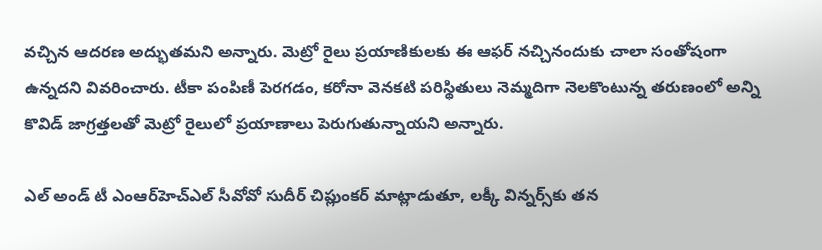వచ్చిన ఆదరణ అద్భుతమని అన్నారు. మెట్రో రైలు ప్రయాణికులకు ఈ ఆఫర్ నచ్చినందుకు చాలా సంతోషంగా ఉన్నదని వివరించారు. టీకా పంపిణీ పెరగడం, కరోనా వెనకటి పరిస్థితులు నెమ్మదిగా నెలకొంటున్న తరుణంలో అన్ని కొవిడ్ జాగ్రత్తలతో మెట్రో రైలులో ప్రయాణాలు పెరుగుతున్నాయని అన్నారు.

ఎల్ అండ్ టీ ఎంఆర్‌హెచ్ఎల్ సీవోవో సుదీర్ చిప్లుంకర్ మాట్లాడుతూ, లక్కీ విన్నర్స్‌కు తన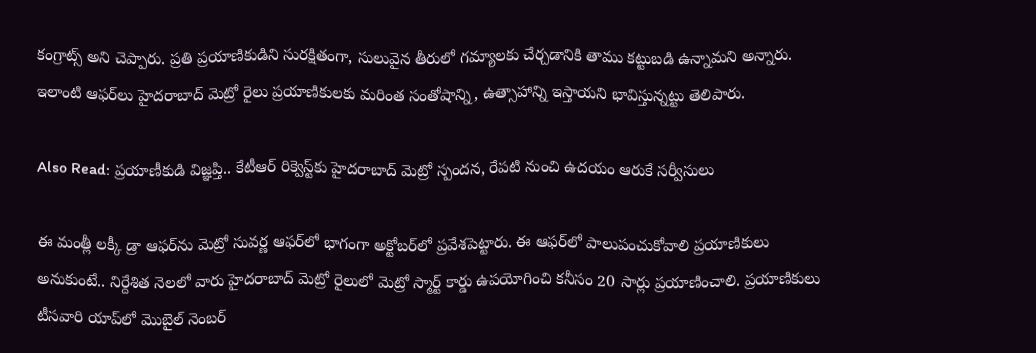కంగ్రాట్స్ అని చెప్పారు. ప్రతి ప్రయాణికుడిని సురక్షితంగా, సులువైన తీరులో గమ్యాలకు చేర్చడానికి తాము కట్టుబడి ఉన్నామని అన్నారు. ఇలాంటి ఆఫర్‌లు హైదరాబాద్ మెట్రో రైలు ప్రయాణికులకు మరింత సంతోషాన్ని, ఉత్సాహాన్ని ఇస్తాయని భావిస్తున్నట్టు తెలిపారు.

Also Read: ప్రయాణీకుడి విజ్ఞప్తి.. కేటీఆర్‌ రిక్వెస్ట్‌కు హైదరాబాద్‌ మెట్రో స్పందన, రేపటి నుంచి ఉదయం ఆరుకే సర్వీసులు

ఈ మంత్లీ లక్కీ డ్రా ఆఫర్‌ను మెట్రో సువర్ణ ఆఫర్‌లో భాగంగా అక్టోబర్‌లో ప్రవేశపెట్టారు. ఈ ఆఫర్‌లో పాలుపంచుకోవాలి ప్రయాణికులు అనుకుంటే.. నిర్దేశిత నెలలో వారు హైదరాబాద్ మెట్రో రైలులో మెట్రో స్మార్ట్ కార్డు ఉపయోగించి కనీసం 20 సార్లు ప్రయాణించాలి. ప్రయాణికులు టీసవారి యాప్‌లో మొబైల్ నెంబర్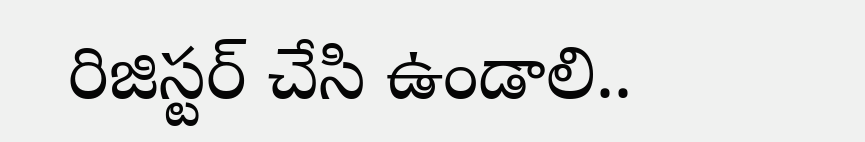రిజిస్టర్ చేసి ఉండాలి..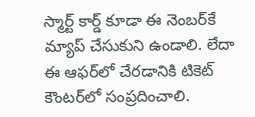స్మార్ట్ కార్డ్ కూడా ఈ నెంబర్‌కే మ్యాప్ చేసుకుని ఉండాలి. లేదా ఈ ఆఫర్‌లో చేరడానికి టికెట్ కౌంటర్‌లో సంప్రదించాలి.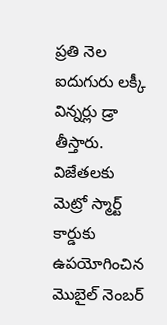ప్రతి నెల ఐదుగురు లక్కీ విన్నర్లు డ్రా తీస్తారు. విజేతలకు మెట్రో స్మార్ట్ కార్డుకు ఉపయోగించిన మొబైల్ నెంబర్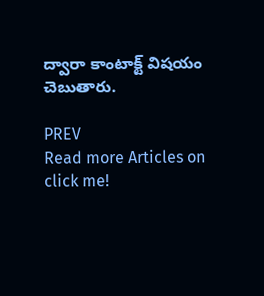ద్వారా కాంటాక్ట్ విషయం చెబుతారు.

PREV
Read more Articles on
click me!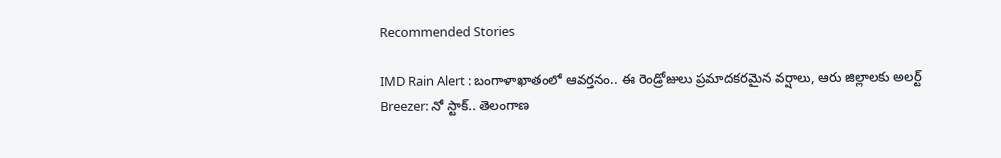Recommended Stories

IMD Rain Alert : బంగాళాఖాతంలో ఆవర్తనం.. ఈ రెండ్రోజులు ప్రమాదకరమైన వర్షాలు, ఆరు జిల్లాలకు అలర్ట్
Breezer: నో స్టాక్‌.. తెలంగాణ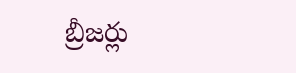బ్రీజ‌ర్లు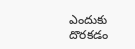ఎందుకు దొర‌క‌డం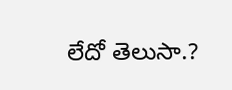లేదో తెలుసా.?